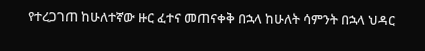የተረጋገጠ ከሁለተኛው ዙር ፈተና መጠናቀቅ በኋላ ከሁለት ሳምንት በኋላ ህዳር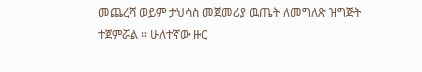መጨረሻ ወይም ታህሳስ መጀመሪያ ዉጤት ለመግለጽ ዝግጅት ተጀምሯል ። ሁለተኛው ዙር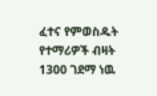ፈተና የምወስዱት የተማሪዎች ብዛት 1300 ገደማ ነዉ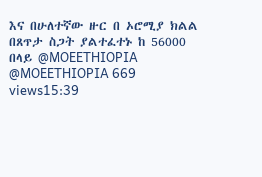እና በሁለተኛው ዙር በ ኦሮሚያ ክልል በጸጥታ ስጋት ያልተፈተኑ ከ 56000 በላይ @MOEETHIOPIA @MOEETHIOPIA 669 views15:39